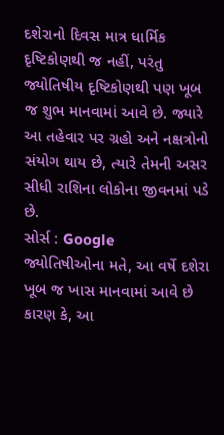દશેરાનો દિવસ માત્ર ધાર્મિક દૃષ્ટિકોણથી જ નહીં, પરંતુ જ્યોતિષીય દૃષ્ટિકોણથી પણ ખૂબ જ શુભ માનવામાં આવે છે. જ્યારે આ તહેવાર પર ગ્રહો અને નક્ષત્રોનો સંયોગ થાય છે, ત્યારે તેમની અસર સીધી રાશિના લોકોના જીવનમાં પડે છે.
સોર્સ : Google
જ્યોતિષીઓના મતે, આ વર્ષે દશેરા ખૂબ જ ખાસ માનવામાં આવે છે કારણ કે, આ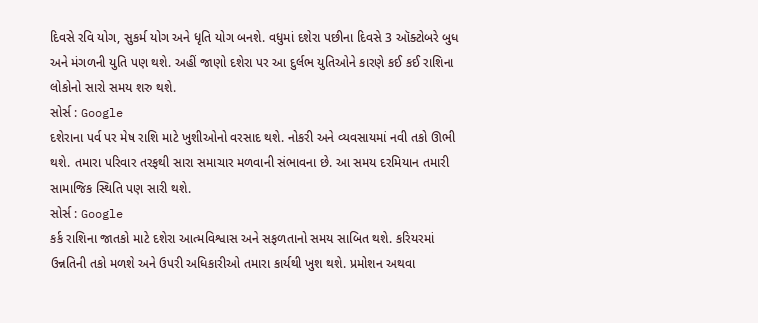દિવસે રવિ યોગ, સુકર્મ યોગ અને ધૃતિ યોગ બનશે. વધુમાં દશેરા પછીના દિવસે 3 ઑક્ટોબરે બુધ અને મંગળની યુતિ પણ થશે. અહીં જાણો દશેરા પર આ દુર્લભ યુતિઓને કારણે કઈ કઈ રાશિના લોકોનો સારો સમય શરુ થશે.
સોર્સ : Google
દશેરાના પર્વ પર મેષ રાશિ માટે ખુશીઓનો વરસાદ થશે. નોકરી અને વ્યવસાયમાં નવી તકો ઊભી થશે. તમારા પરિવાર તરફથી સારા સમાચાર મળવાની સંભાવના છે. આ સમય દરમિયાન તમારી સામાજિક સ્થિતિ પણ સારી થશે.
સોર્સ : Google
કર્ક રાશિના જાતકો માટે દશેરા આત્મવિશ્વાસ અને સફળતાનો સમય સાબિત થશે. કરિયરમાં ઉન્નતિની તકો મળશે અને ઉપરી અધિકારીઓ તમારા કાર્યથી ખુશ થશે. પ્રમોશન અથવા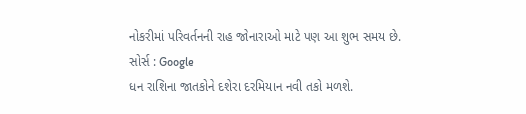નોકરીમાં પરિવર્તનની રાહ જોનારાઓ માટે પણ આ શુભ સમય છે.
સોર્સ : Google
ધન રાશિના જાતકોને દશેરા દરમિયાન નવી તકો મળશે.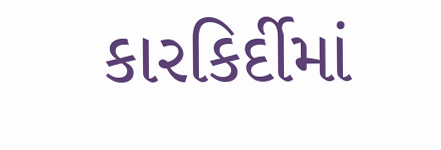કારકિર્દીમાં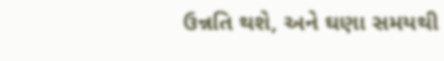ઉન્નતિ થશે, અને ઘણા સમયથી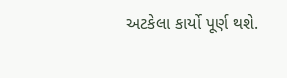અટકેલા કાર્યો પૂર્ણ થશે.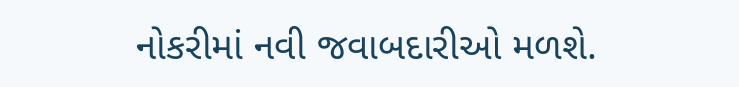નોકરીમાં નવી જવાબદારીઓ મળશે.